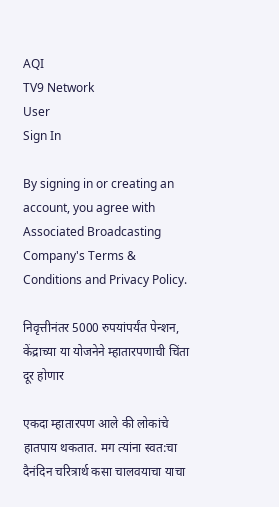AQI
TV9 Network
User
Sign In

By signing in or creating an account, you agree with Associated Broadcasting Company's Terms & Conditions and Privacy Policy.

निवृत्तीनंतर 5000 रुपयांपर्यंत पेन्शन, केंद्राच्या या योजनेने म्हातारपणाची चिंता दूर होणार

एकदा म्हातारपण आले की लोकांचे हातपाय थकतात. मग त्यांना स्वत:चा दैनंदिन चरित्रार्थ कसा चालवयाचा याचा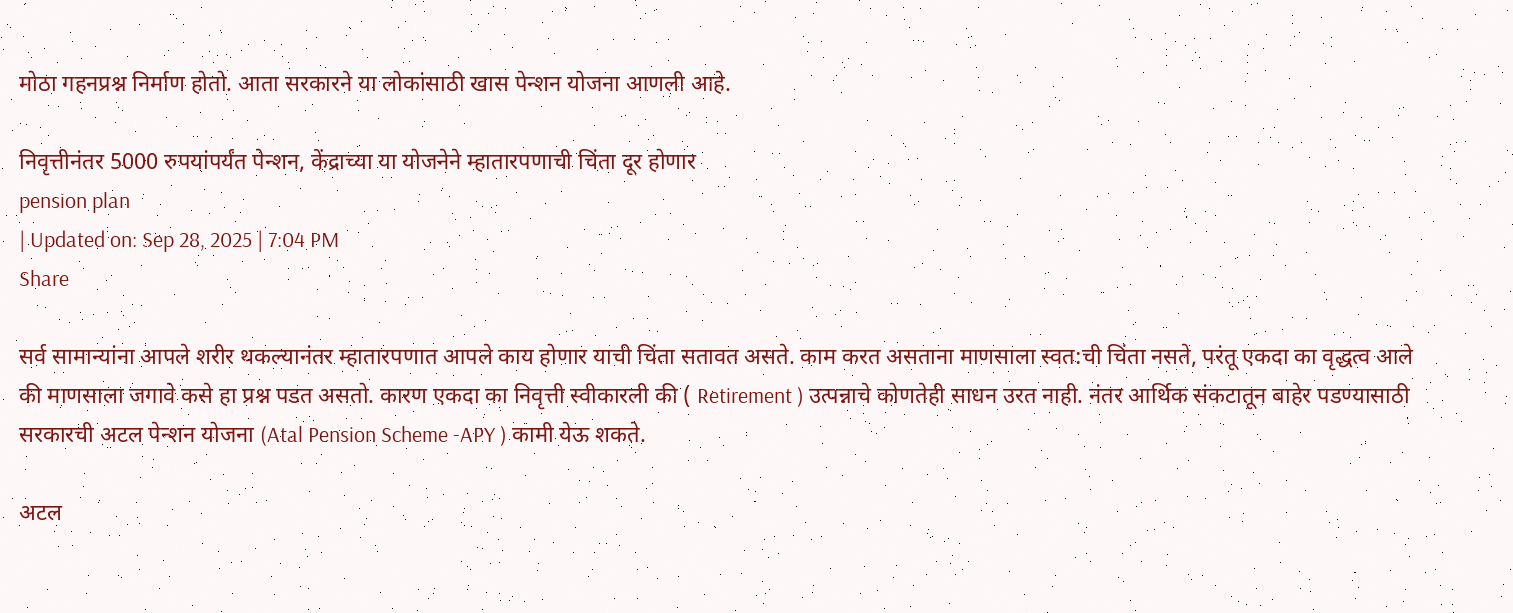मोठा गहनप्रश्न निर्माण होतो. आता सरकारने या लोकांसाठी खास पेन्शन योजना आणली आहे.

निवृत्तीनंतर 5000 रुपयांपर्यंत पेन्शन, केंद्राच्या या योजनेने म्हातारपणाची चिंता दूर होणार
pension plan
| Updated on: Sep 28, 2025 | 7:04 PM
Share

सर्व सामान्यांना आपले शरीर थकल्यानंतर म्हातारपणात आपले काय होणार याची चिंता सतावत असते. काम करत असताना माणसाला स्वत:ची चिंता नसते, परंतू एकदा का वृद्धत्व आले की माणसाला जगावे कसे हा प्रश्न पडत असतो. कारण एकदा का निवृत्ती स्वीकारली की ( Retirement ) उत्पन्नाचे कोणतेही साधन उरत नाही. नंतर आर्थिक संकटातून बाहेर पडण्यासाठी सरकारची अटल पेन्शन योजना (Atal Pension Scheme -APY ) कामी येऊ शकते.

अटल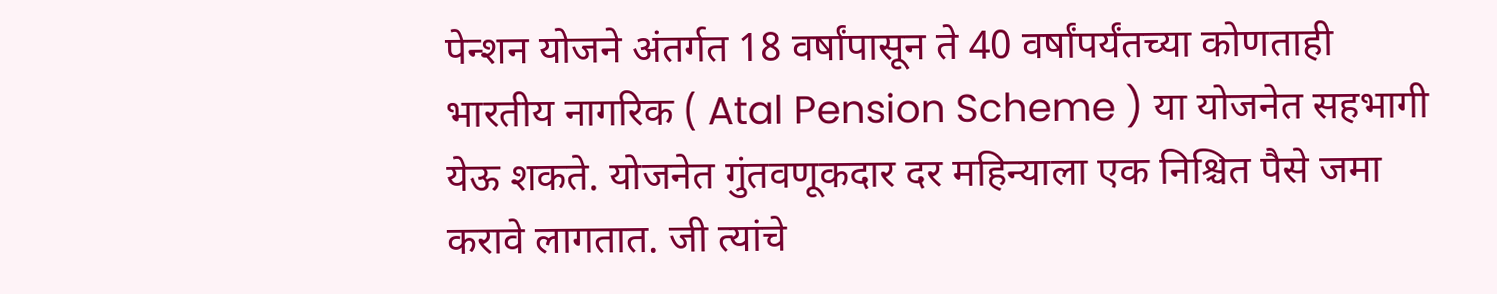पेन्शन योजने अंतर्गत 18 वर्षांपासून ते 40 वर्षांपर्यंतच्या कोणताही भारतीय नागरिक ( Atal Pension Scheme ) या योजनेत सहभागी येऊ शकते. योजनेत गुंतवणूकदार दर महिन्याला एक निश्चित पैसे जमा करावे लागतात. जी त्यांचे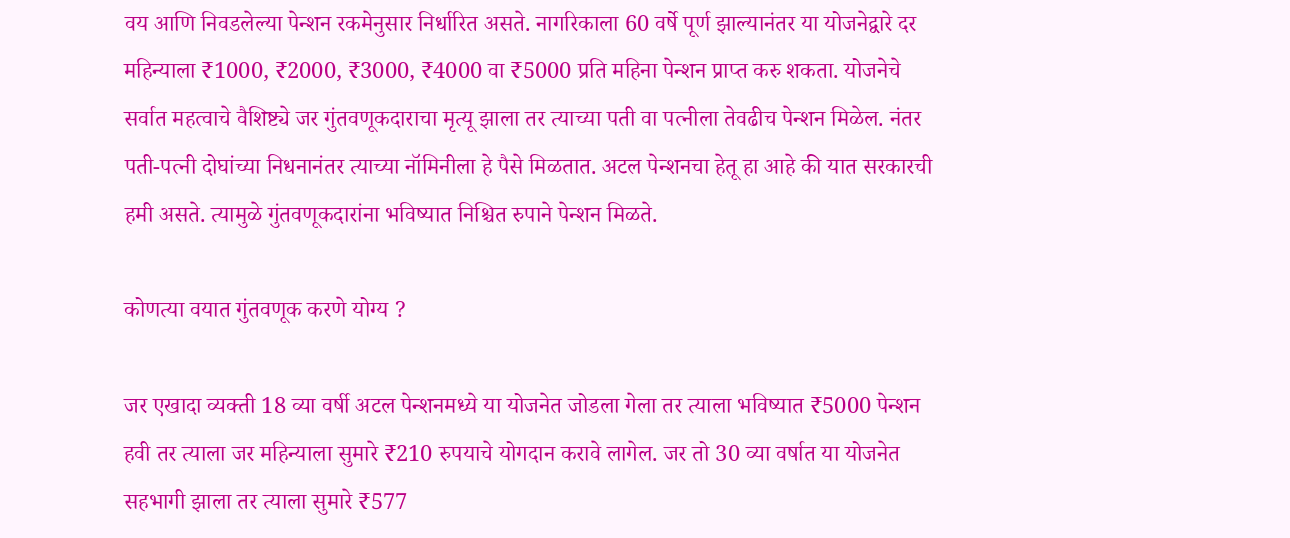वय आणि निवडलेल्या पेन्शन रकमेनुसार निर्धारित असते. नागरिकाला 60 वर्षे पूर्ण झाल्यानंतर या योजनेद्वारे दर महिन्याला ₹1000, ₹2000, ₹3000, ₹4000 वा ₹5000 प्रति महिना पेन्शन प्राप्त करु शकता. योजनेचे सर्वात महत्वाचे वैशिष्ट्ये जर गुंतवणूकदाराचा मृत्यू झाला तर त्याच्या पती वा पत्नीला तेवढीच पेन्शन मिळेल. नंतर पती-पत्नी दोघांच्या निधनानंतर त्याच्या नॉमिनीला हे पैसे मिळतात. अटल पेन्शनचा हेतू हा आहे की यात सरकारची हमी असते. त्यामुळे गुंतवणूकदारांना भविष्यात निश्चित रुपाने पेन्शन मिळते.

कोणत्या वयात गुंतवणूक करणे योग्य ?

जर एखादा व्यक्ती 18 व्या वर्षी अटल पेन्शनमध्ये या योजनेत जोडला गेला तर त्याला भविष्यात ₹5000 पेन्शन हवी तर त्याला जर महिन्याला सुमारे ₹210 रुपयाचे योगदान करावे लागेल. जर तो 30 व्या वर्षात या योजनेत सहभागी झाला तर त्याला सुमारे ₹577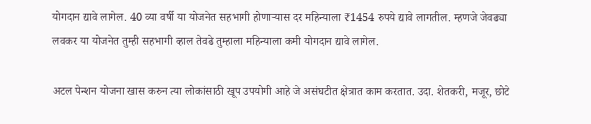योगदान द्यावे लागेल. 40 व्या वर्षी या योजनेत सहभागी होणाऱ्यास दर महिन्याला ₹1454 रुपये द्यावे लागतील. म्हणजे जेवढ्या लवकर या योजनेत तुम्ही सहभागी व्हाल तेवढे तुम्हाला महिन्याला कमी योगदान द्यावे लागेल.

अटल पेन्शन योजना खास करुन त्या लोकांसाठी खूप उपयोगी आहे जे असंघटीत क्षेत्रात काम करतात. उदा. शेतकरी, मजूर, छोटे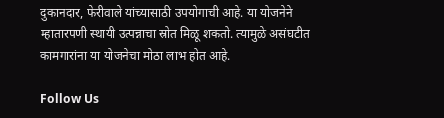दुकानदार, फेरीवाले यांच्यासाठी उपयोगाची आहे. या योजनेने म्हातारपणी स्थायी उत्पन्नाचा स्रोत मिळू शकतो. त्यामुळे असंघटीत कामगारांना या योजनेचा मोठा लाभ होत आहे.

Follow Us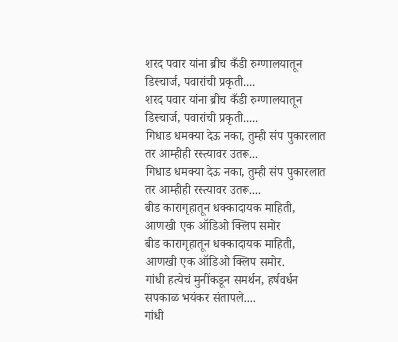शरद पवार यांना ब्रीच कँडी रुग्णालयातून डिस्चार्ज, पवारांची प्रकृती....
शरद पवार यांना ब्रीच कँडी रुग्णालयातून डिस्चार्ज, पवारांची प्रकृती.....
गिधाड धमक्या देऊ नका, तुम्ही संप पुकारलात तर आम्हीही रस्त्यावर उतरू...
गिधाड धमक्या देऊ नका, तुम्ही संप पुकारलात तर आम्हीही रस्त्यावर उतरू....
बीड कारागृहातून धक्कादायक माहिती, आणखी एक ऑडिओ क्लिप समोर
बीड कारागृहातून धक्कादायक माहिती, आणखी एक ऑडिओ क्लिप समोर.
गांधी हत्येचं मुनींकडून समर्थन, हर्षवर्धन सपकाळ भयंकर संतापले....
गांधी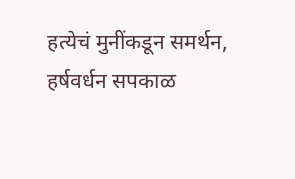हत्येचं मुनींकडून समर्थन, हर्षवर्धन सपकाळ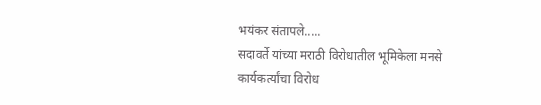भयंकर संतापले.....
सदावर्ते यांच्या मराठी विरोधातील भूमिकेला मनसे कार्यकर्त्यांचा विरोध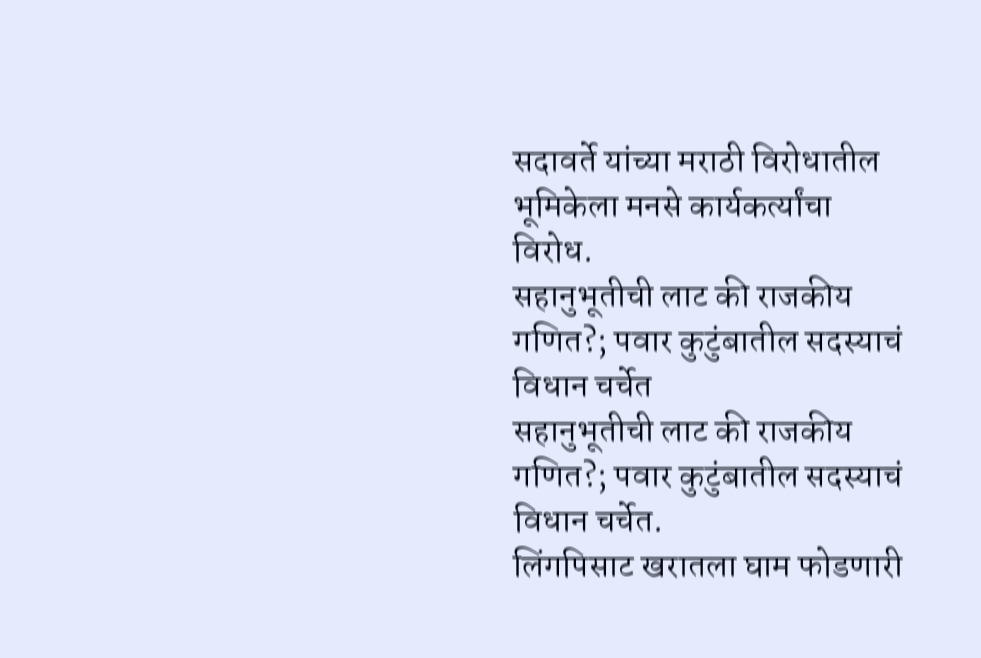सदावर्ते यांच्या मराठी विरोधातील भूमिकेला मनसे कार्यकर्त्यांचा विरोध.
सहानुभूतीची लाट की राजकीय गणित?; पवार कुटुंबातील सदस्याचं विधान चर्चेत
सहानुभूतीची लाट की राजकीय गणित?; पवार कुटुंबातील सदस्याचं विधान चर्चेत.
लिंगपिसाट खरातला घाम फोडणारी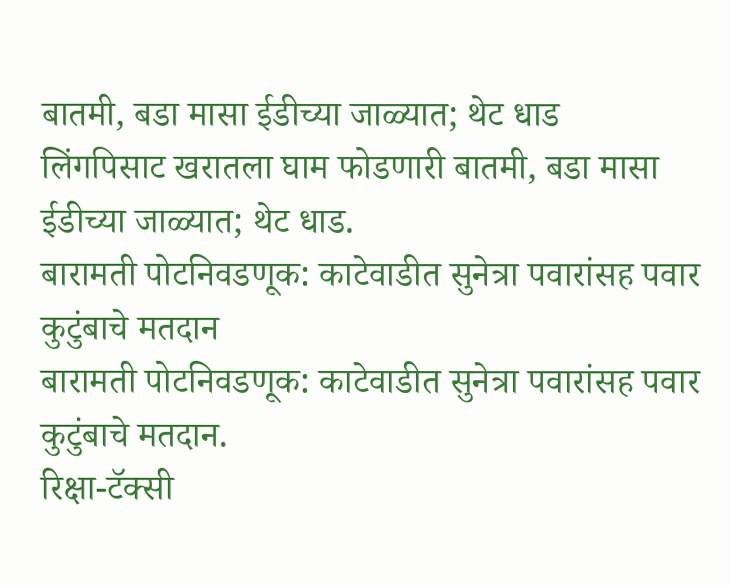बातमी, बडा मासा ईडीच्या जाळ्यात; थेट धाड
लिंगपिसाट खरातला घाम फोडणारी बातमी, बडा मासा ईडीच्या जाळ्यात; थेट धाड.
बारामती पोटनिवडणूक: काटेवाडीत सुनेत्रा पवारांसह पवार कुटुंबाचे मतदान
बारामती पोटनिवडणूक: काटेवाडीत सुनेत्रा पवारांसह पवार कुटुंबाचे मतदान.
रिक्षा-टॅक्सी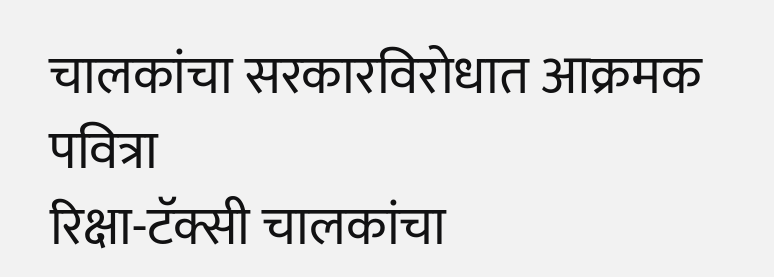चालकांचा सरकारविरोधात आक्रमक पवित्रा
रिक्षा-टॅक्सी चालकांचा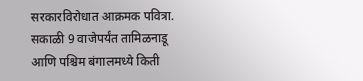सरकारविरोधात आक्रमक पवित्रा.
सकाळी 9 वाजेपर्यंत तामिळनाडू आणि पश्चिम बंगालमध्ये किती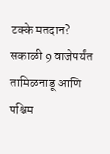टक्के मतदान?
सकाळी 9 वाजेपर्यंत तामिळनाडू आणि पश्चिम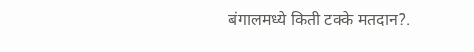बंगालमध्ये किती टक्के मतदान?.